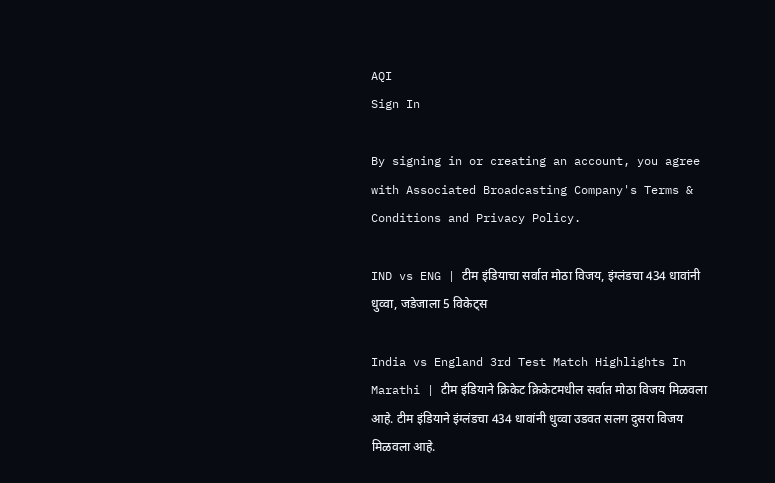AQI
Sign In

By signing in or creating an account, you agree with Associated Broadcasting Company's Terms & Conditions and Privacy Policy.

IND vs ENG | टीम इंडियाचा सर्वात मोठा विजय, इंग्लंडचा 434 धावांनी धुव्वा, जडेजाला 5 विकेट्स

India vs England 3rd Test Match Highlights In Marathi | टीम इंडियाने क्रिकेट क्रिकेटमधील सर्वात मोठा विजय मिळवला आहे. टीम इंडियाने इंग्लंडचा 434 धावांनी धुव्वा उडवत सलग दुसरा विजय मिळवला आहे.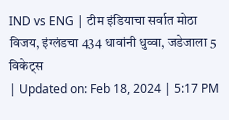IND vs ENG | टीम इंडियाचा सर्वात मोठा विजय, इंग्लंडचा 434 धावांनी धुव्वा, जडेजाला 5 विकेट्स
| Updated on: Feb 18, 2024 | 5:17 PM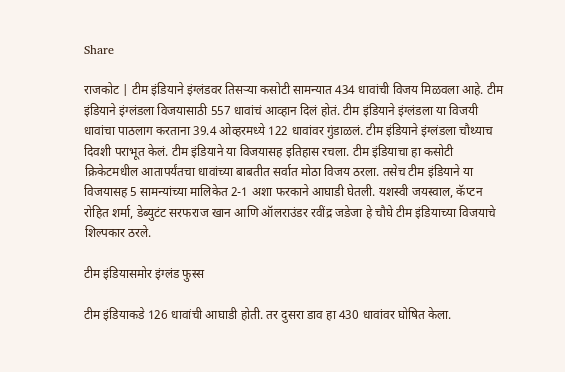Share

राजकोट | टीम इंडियाने इंग्लंडवर तिसऱ्या कसोटी सामन्यात 434 धावांची विजय मिळवला आहे. टीम इंडियाने इंग्लंडला विजयासाठी 557 धावांचं आव्हान दिलं होतं. टीम इंडियाने इंग्लंडला या विजयी धावांचा पाठलाग करताना 39.4 ओव्हरमध्ये 122 धावांवर गुंडाळलं. टीम इंडियाने इंग्लंडला चौथ्याच दिवशी पराभूत केलं. टीम इंडियाने या विजयासह इतिहास रचला. टीम इंडियाचा हा कसोटी क्रिकेटमधील आतापर्यंतचा धावांच्या बाबतीत सर्वात मोठा विजय ठरला. तसेच टीम इंडियाने या विजयासह 5 सामन्यांच्या मालिकेत 2-1 अशा फरकाने आघाडी घेतली. यशस्वी जयस्वाल, कॅप्टन रोहित शर्मा, डेब्युटंट सरफराज खान आणि ऑलराउंडर रवींद्र जडेजा हे चौघे टीम इंडियाच्या विजयाचे शिल्पकार ठरले.

टीम इंडियासमोर इंग्लंड फुस्स

टीम इंडियाकडे 126 धावांची आघाडी होती. तर दुसरा डाव हा 430 धावांवर घोषित केला.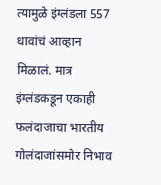त्यामुळे इंग्लंडला 557 धावांचं आव्हान मिळालं. मात्र इंग्लंडकडून एकाही फलंदाजाचा भारतीय गोलंदाजांसमोर निभाव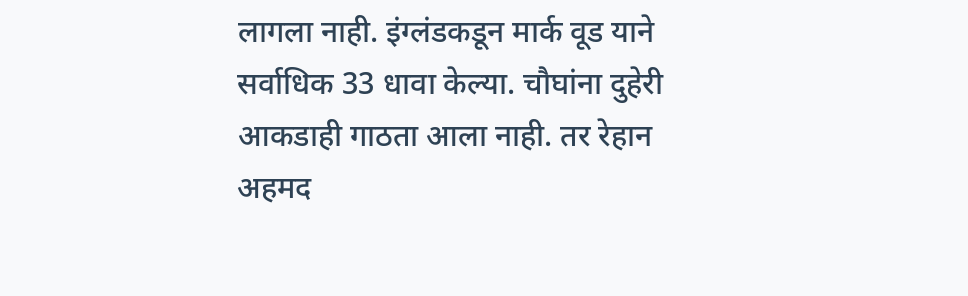लागला नाही. इंग्लंडकडून मार्क वूड याने सर्वाधिक 33 धावा केल्या. चौघांना दुहेरी आकडाही गाठता आला नाही. तर रेहान अहमद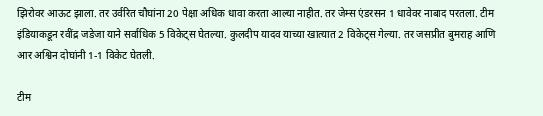झिरोवर आऊट झाला. तर उर्वरित चौघांना 20 पेक्षा अधिक धावा करता आल्या नाहीत. तर जेम्स एंडरसन 1 धावेवर नाबाद परतला. टीम इंडियाकडून रवींद्र जडेजा याने सर्वाधिक 5 विकेट्स घेतल्या. कुलदीप यादव याच्या खात्यात 2 विकेट्स गेल्या. तर जसप्रीत बुमराह आणि आर अश्विन दोघांनी 1-1 विकेट घेतली.

टीम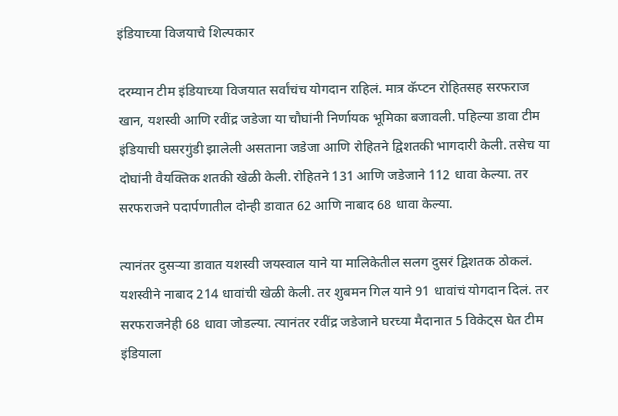इंडियाच्या विजयाचे शिल्पकार

दरम्यान टीम इंडियाच्या विजयात सर्वांचंच योगदान राहिलं. मात्र कॅप्टन रोहितसह सरफराज खान, यशस्वी आणि रवींद्र जडेजा या चौघांनी निर्णायक भूमिका बजावली. पहिल्या डावा टीम इंडियाची घसरगुंडी झालेली असताना जडेजा आणि रोहितने द्विशतकी भागदारी केली. तसेच या दोघांनी वैयक्तिक शतकी खेळी केली. रोहितने 131 आणि जडेजाने 112 धावा केल्या. तर सरफराजने पदार्पणातील दोन्ही डावात 62 आणि नाबाद 68 धावा केल्या.

त्यानंतर दुसऱ्या डावात यशस्वी जयस्वाल याने या मालिकेतील सलग दुसरं द्विशतक ठोकलं. यशस्वीने नाबाद 214 धावांची खेळी केली. तर शुबमन गिल याने 91 धावांचं योगदान दिलं. तर सरफराजनेही 68 धावा जोडल्या. त्यानंतर रवींद्र जडेजाने घरच्या मैदानात 5 विकेट्स घेत टीम इंडियाला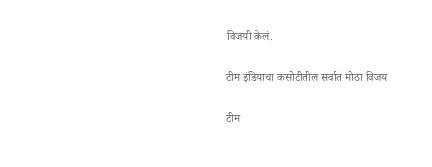विजयी केलं.

टीम इंडियाचा कसोटीतील सर्वात मोठा विजय

टीम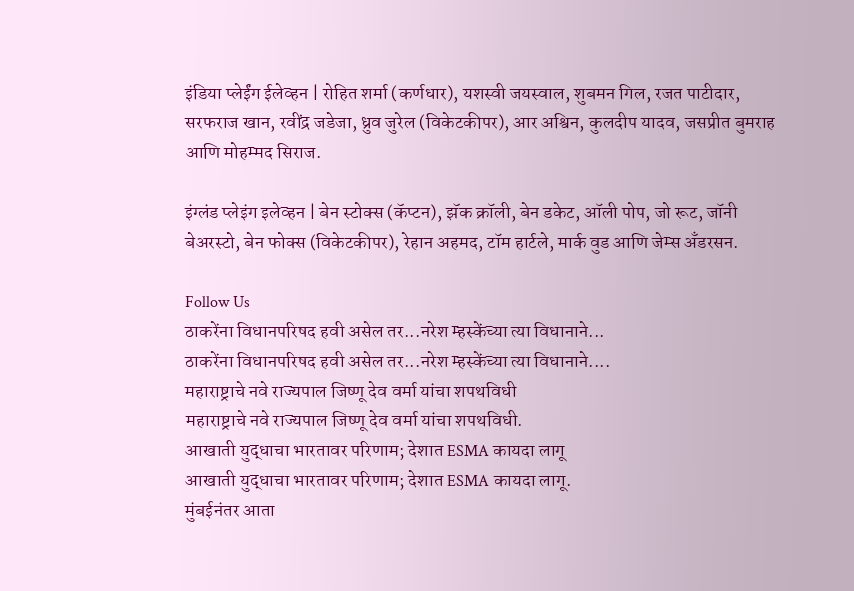इंडिया प्लेईंग ईलेव्हन | रोहित शर्मा (कर्णधार), यशस्वी जयस्वाल, शुबमन गिल, रजत पाटीदार, सरफराज खान, रवींद्र जडेजा, ध्रुव जुरेल (विकेटकीपर), आर अश्विन, कुलदीप यादव, जसप्रीत बुमराह आणि मोहम्मद सिराज.

इंग्लंड प्लेइंग इलेव्हन | बेन स्टोक्स (कॅप्टन), झॅक क्रॉली, बेन डकेट, ऑली पोप, जो रूट, जॉनी बेअरस्टो, बेन फोक्स (विकेटकीपर), रेहान अहमद, टॉम हार्टले, मार्क वुड आणि जेम्स अँडरसन.

Follow Us
ठाकरेंना विधानपरिषद हवी असेल तर...नरेश म्हस्केंच्या त्या विधानाने...
ठाकरेंना विधानपरिषद हवी असेल तर...नरेश म्हस्केंच्या त्या विधानाने....
महाराष्ट्राचे नवे राज्यपाल जिष्णू देव वर्मा यांचा शपथविधी
महाराष्ट्राचे नवे राज्यपाल जिष्णू देव वर्मा यांचा शपथविधी.
आखाती युद्धाचा भारतावर परिणाम; देशात ESMA कायदा लागू
आखाती युद्धाचा भारतावर परिणाम; देशात ESMA कायदा लागू.
मुंबईनंतर आता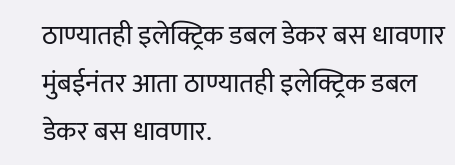ठाण्यातही इलेक्ट्रिक डबल डेकर बस धावणार
मुंबईनंतर आता ठाण्यातही इलेक्ट्रिक डबल डेकर बस धावणार.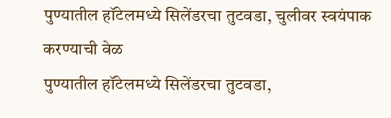पुण्यातील हॉटेलमध्ये सिलेंडरचा तुटवडा, चुलीवर स्वयंपाक करण्याची वेळ
पुण्यातील हॉटेलमध्ये सिलेंडरचा तुटवडा,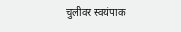चुलीवर स्वयंपाक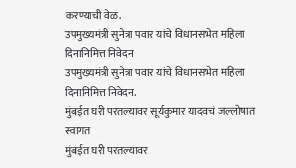करण्याची वेळ.
उपमुख्यमंत्री सुनेत्रा पवार यांचे विधानसभेत महिला दिनानिमित्त निवेदन
उपमुख्यमंत्री सुनेत्रा पवार यांचे विधानसभेत महिला दिनानिमित्त निवेदन.
मुंबईत घरी परतल्यावर सूर्यकुमार यादवचं जल्लोषात स्वागत
मुंबईत घरी परतल्यावर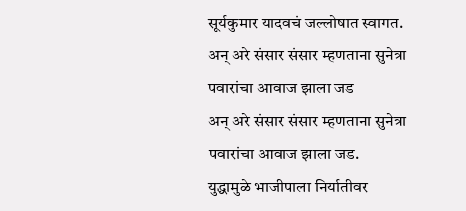सूर्यकुमार यादवचं जल्लोषात स्वागत.
अन् अरे संसार संसार म्हणताना सुनेत्रा पवारांचा आवाज झाला जड
अन् अरे संसार संसार म्हणताना सुनेत्रा पवारांचा आवाज झाला जड.
युद्धामुळे भाजीपाला निर्यातीवर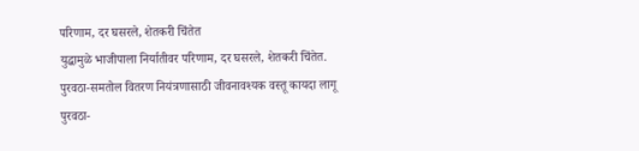परिणाम, दर घसरले, शेतकरी चिंतेत
युद्धामुळे भाजीपाला निर्यातीवर परिणाम, दर घसरले, शेतकरी चिंतेत.
पुरवठा-समतोल वितरण नियंत्रणासाठी जीवनावश्यक वस्तू कायदा लागू
पुरवठा-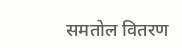समतोल वितरण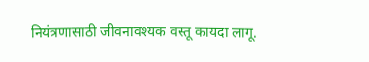नियंत्रणासाठी जीवनावश्यक वस्तू कायदा लागू.